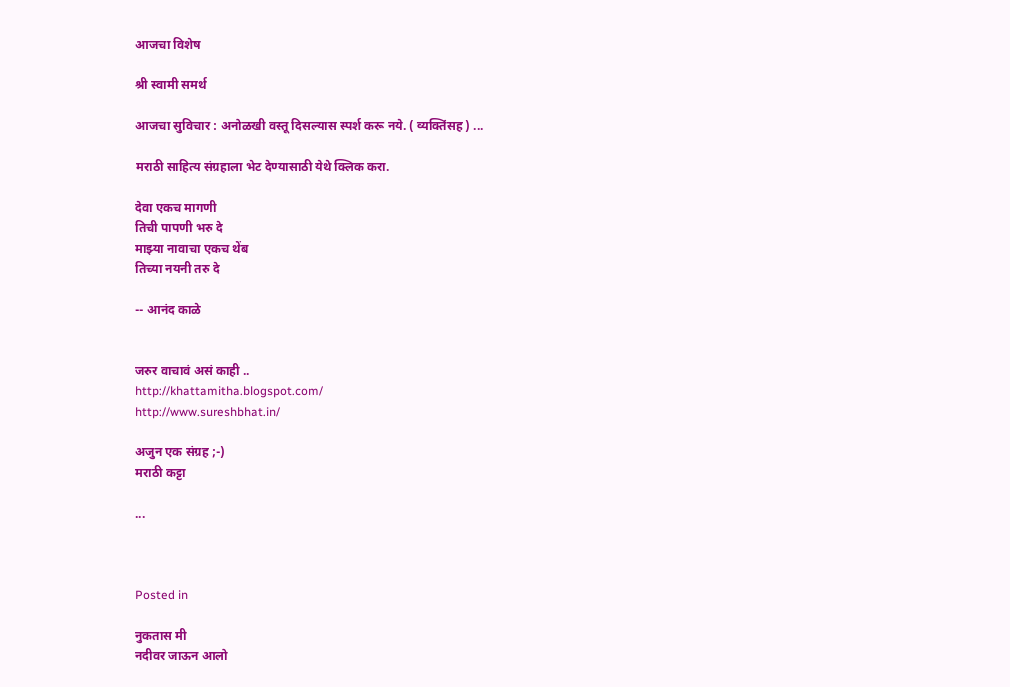आजचा विशेष

श्री स्वामी समर्थ

आजचा सुविचार : अनोळखी वस्तू दिसल्यास स्पर्श करू नये. ( व्यक्तिंसह ) ...

मराठी साहित्य संग्रहाला भेट देण्यासाठी येथे क्लिक करा.

देवा एकच मागणी
तिची पापणी भरु दे
माझ्या नावाचा एकच थेंब
तिच्या नयनी तरु दे

-- आनंद काळे


जरुर वाचावं असं काही ..
http://khattamitha.blogspot.com/
http://www.sureshbhat.in/

अजुन एक संग्रह ;-)
मराठी कट्टा

...



Posted in

नुकतास मी
नदीवर जाऊन आलो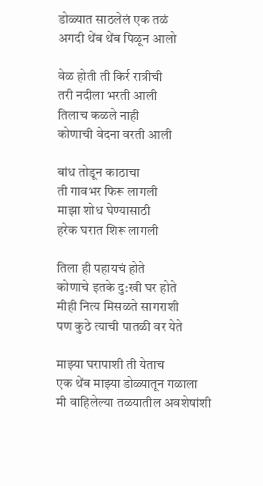डोळ्यात साठलेलं एक तळं
अगदी थेंब थेंब पिळून आलो

वेळ होती ती किर्र रात्रीची
तरी नदीला भरती आली
तिलाच कळले नाही
कोणाची वेदना वरती आली

बांध तोडून काठाचा
ती गावभर फिरू लागली
माझा शोध घेण्यासाठी
हरेक घरात शिरू लागली

तिला ही पहायचं होते
कोणाचे इतके दु:खी घर होते
मीही नित्य मिसळते सागराशी
पण कुठे त्याची पातळी वर येते

माझ्या घरापाशी ती येताच
एक थेंब माझ्या डोळ्यातून गळाला
मी वाहिलेल्या तळयातील अवशेषांशी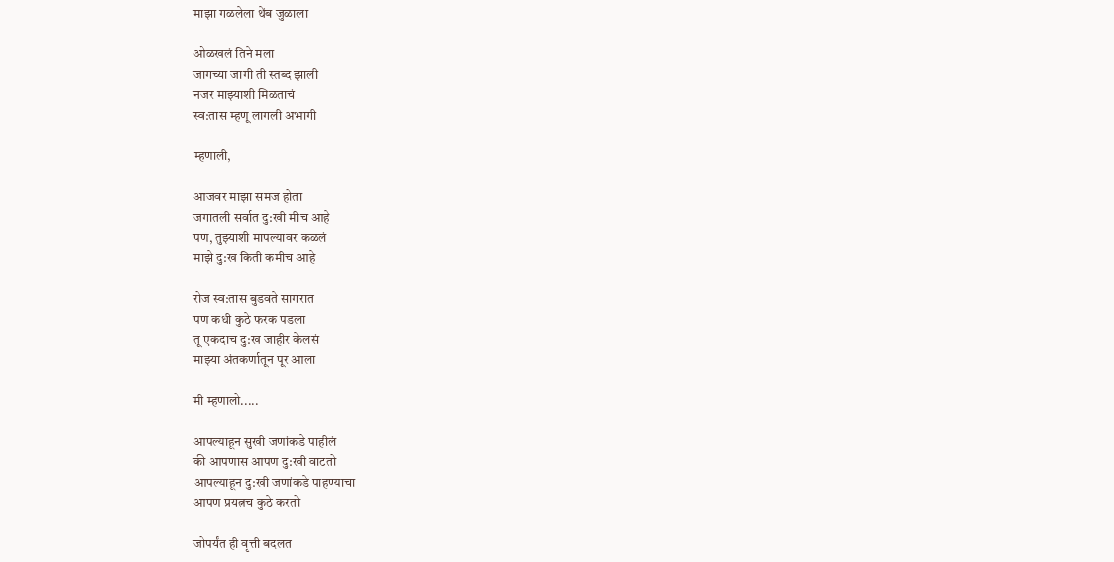माझा गळलेला थेंब जुळाला

ओळखलं तिने मला
जागच्या जागी ती स्तब्द झाली
नजर माझ्याशी मिळताचं
स्व:तास म्हणू लागली अभागी

म्हणाली,

आजवर माझा समज होता
जगातली सर्वात दु:खी मीच आहे
पण, तुझ्याशी मापल्यावर कळलं
माझे दु:ख किती कमीच आहे

रोज स्व:तास बुडवते सागरात
पण कधी कुठे फरक पडला
तू एकदाच दु:ख जाहीर केलसं
माझ्या अंतकर्णातून पूर आला

मी म्हणालो.....

आपल्याहून सुखी जणांकडे पाहीलं
की आपणास आपण दु:खी वाटतो
आपल्याहून दु:खी जणांकडे पाहण्याचा
आपण प्रयत्नच कुठे करतो

जोपर्यंत ही वृत्ती बदलत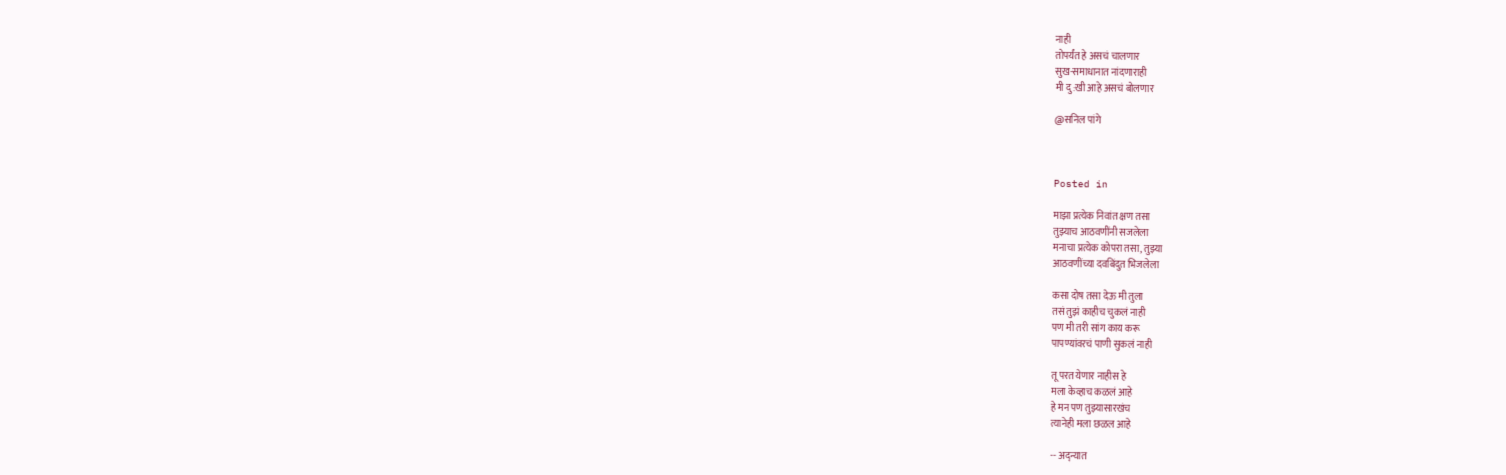नाही
तोपर्यंत हे असचं चालणार
सुख-समाधानात नांदणाराही
मी दु:खी आहे असचं बोलणार

@सनिल पांगे



Posted in

माझा प्रत्येक निवांत क्षण तसा
तुझ्याच आठवणींनी सजलेला
मनाचा प्रत्येक कोपरा तसा, तुझ्या
आठवणींच्या दवबिंदुत भिजलेला

कसा दोष तसा देऊ मी तुला
तसं तुझं काहीच चुकलं नाही
पण मी तरी सांग काय करू
पापण्यांवरचं पाणी सुकलं नाही

तू परत येणार नाहीस हे
मला केव्हाच कळलं आहे
हे मन पण तुझ्यासारखंच
त्यानेही मला छळल आहे

-- अद्न्यात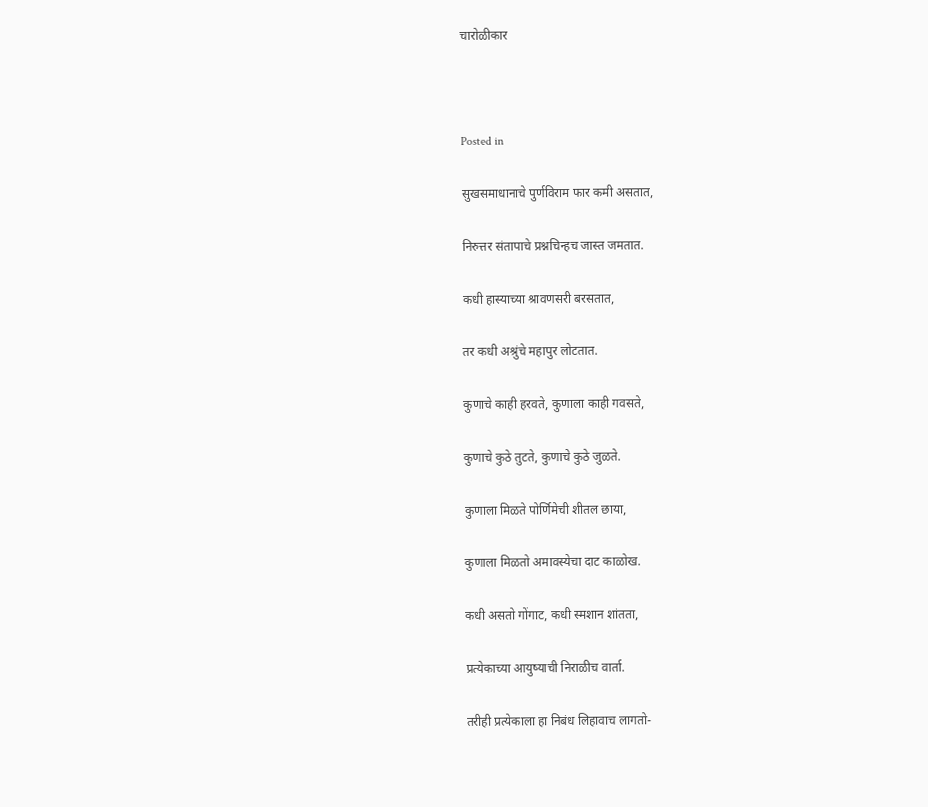चारोळीकार



Posted in

सुखसमाधानाचे पुर्णविराम फार कमी असतात,

निरुत्तर संतापाचे प्रश्नचिन्हच जास्त जमतात.

कधी हास्याच्या श्रावणसरी बरसतात,

तर कधी अश्रुंचे महापुर लोटतात.

कुणाचे काही हरवते, कुणाला काही गवसते,

कुणाचे कुठे तुटते, कुणाचे कुठे जुळते.

कुणाला मिळते पोर्णिमेची शीतल छाया,

कुणाला मिळतो अमावस्येचा दाट काळोख.

कधी असतो गोंगाट, कधी स्मशान शांतता,

प्रत्येकाच्या आयुष्याची निराळीच वार्ता.

तरीही प्रत्येकाला हा निबंध लिहावाच लागतो-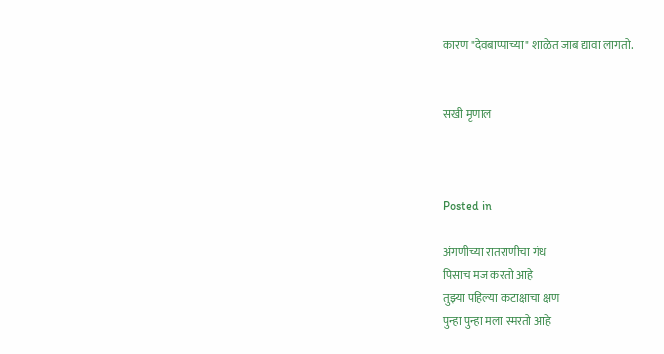कारण "देवबाप्पाच्या" शाळेत जाब द्यावा लागतो.


सखी मृणाल



Posted in

अंगणीच्या रातराणीचा गंध
पिसाच मज करतो आहे
तुझ्या पहिल्या कटाक्षाचा क्षण
पुन्हा पुन्हा मला स्मरतो आहे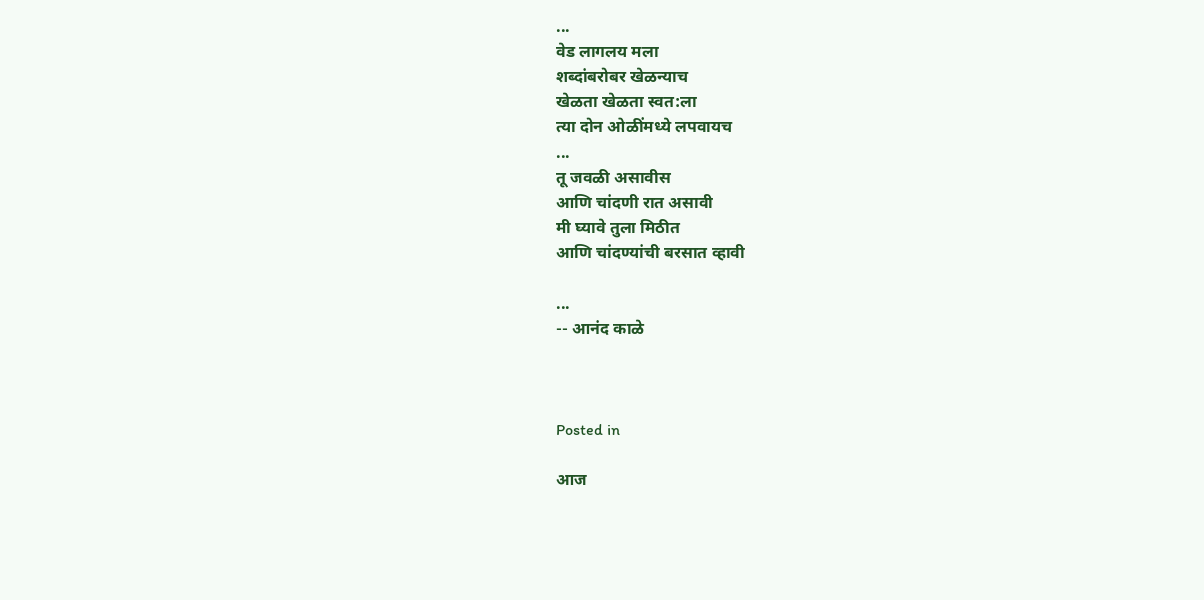...
वेड लागलय मला
शब्दांबरोबर खेळन्याच
खेळता खेळता स्वत:ला
त्या दोन ओळींमध्ये लपवायच
...
तू जवळी असावीस
आणि चांदणी रात असावी
मी घ्यावे तुला मिठीत
आणि चांदण्यांची बरसात व्हावी

...
-- आनंद काळे



Posted in

आज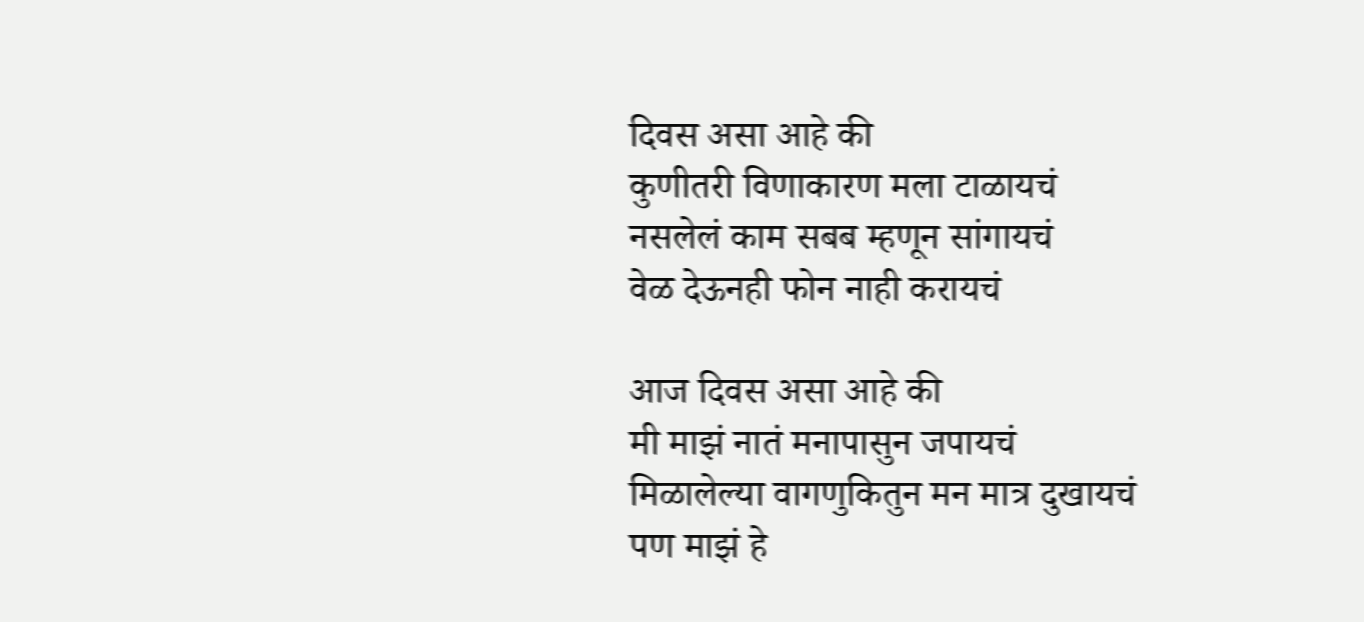दिवस असा आहे की
कुणीतरी विणाकारण मला टाळायचं
नसलेलं काम सबब म्हणून सांगायचं
वेळ देऊनही फोन नाही करायचं

आज दिवस असा आहे की
मी माझं नातं मनापासुन जपायचं
मिळालेल्या वागणुकितुन मन मात्र दुखायचं
पण माझं हे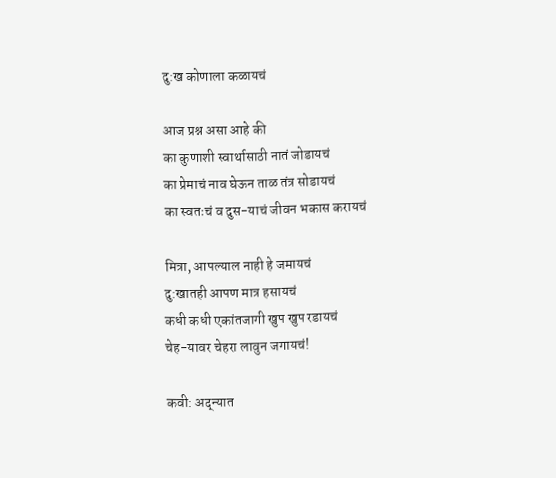दु:ख कोणाला कळायचं

आज प्रश्न असा आहे की
का कुणाशी स्वार्थासाठी नातं जोडायचं
का प्रेमाचं नाव घेऊन ताळ तंत्र सोडायचं
का स्वतःचं व दुस-याचं जीवन भकास करायचं

मित्रा, आपल्याल नाही हे जमायचं
दु:खातही आपण मात्र हसायचं
कधी कधी एकांतजागी खुप खुप रडायचं
चेह-यावर चेहरा लावुन जगायचं!

कवी: अद्न्यात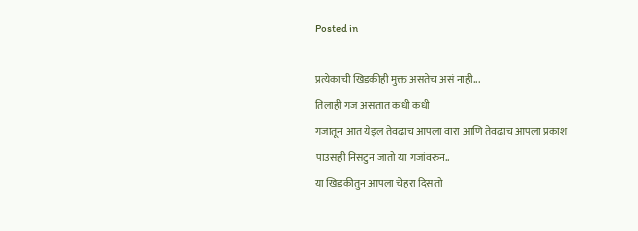Posted in

प्रत्येकाची खिडकीही मुक्त असतेच असं नाही...
तिलाही गज असतात कधी कधी
गजातून आत येइल तेवढाच आपला वारा आणि तेवढाच आपला प्रकाश
पाउसही निसटुन जातो या गजांवरुन..
या खिडकीतुन आपला चेहरा दिसतो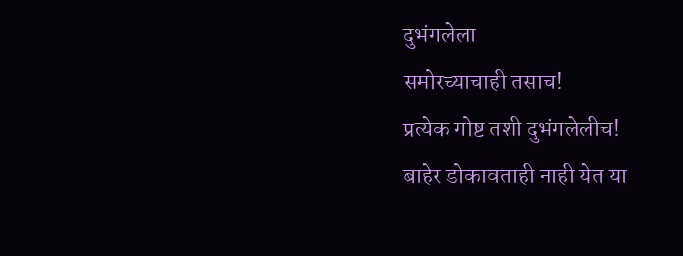दुभंगलेला
समोरच्याचाही तसाच!
प्रत्येक गोष्ट तशी दुभंगलेलीच!
बाहेर डोकावताही नाही येत या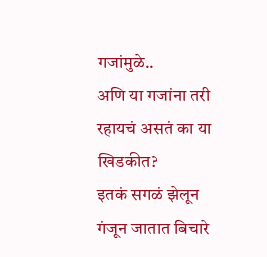गजांमुळे..
अणि या गजांना तरी रहायचं असतं का या खिडकीत?
इतकं सगळं झेलून गंजून जातात बिचारे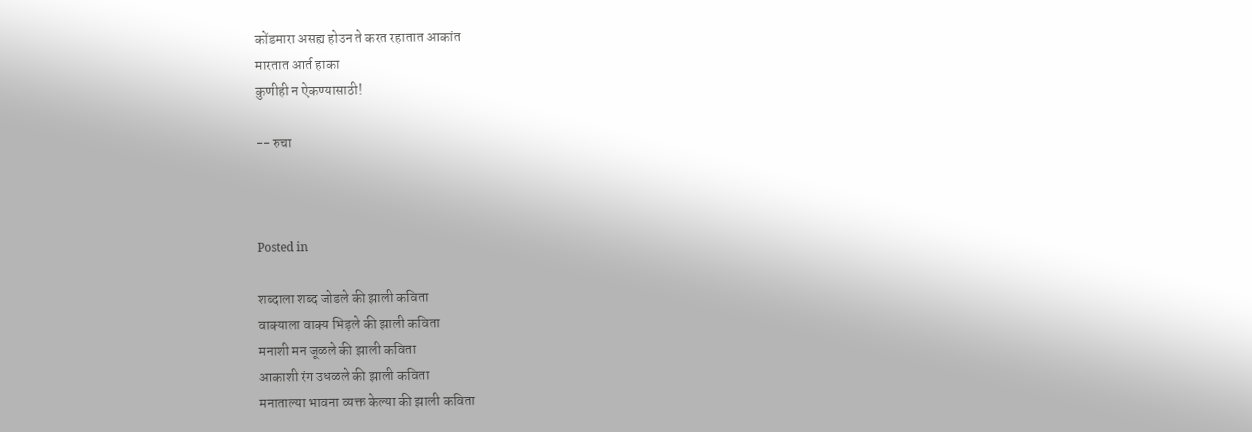कोंडमारा असह्य होउन ते करत रहातात आकांत
मारतात आर्त हाका
कुणीही न ऐकण्यासाठी!

-- रुचा



Posted in

शब्दाला शब्द जोडले की झाली कविता
वाक्याला वाक्य भिड़ले की झाली कविता
मनाशी मन जूळले की झाली कविता
आकाशी रंग उधळले की झाली कविता
मनाताल्या भावना व्यक्त केल्या की झाली कविता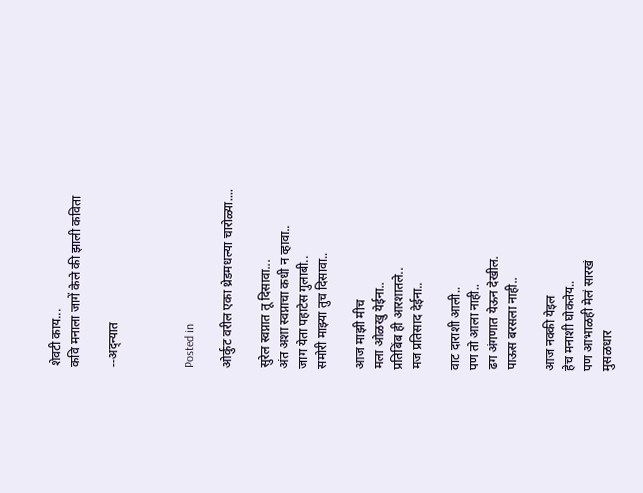शेवटी काय...
कवि मनाला जागें केले की झाली कविता

--अद्न्यात



Posted in

ओर्कुट वरील एका थ्रेडमधल्या चारोळ्या....

सुरेल स्वप्नात तू दिसावा...
अंत अशा स्वप्नाचा कधी न व्हावा..
जाग येता पहाटेस गुलाबी..
समोरी माझ्या तुच दिसावा..

आज माझी मीच
मला ओळखु येईना..
प्रतिबिंब ही आरशातले..
मज प्रतिसाद देईना..

वाट दाराशी आली..
पण तो आला नाही..
ढग अंगणात येऊन देखील.
पाऊस बरसला नाही..

आज नक्की येइल
हेच मनाशी घोकतेय..
पण आभाळही मेलं सारखं
मुसळधार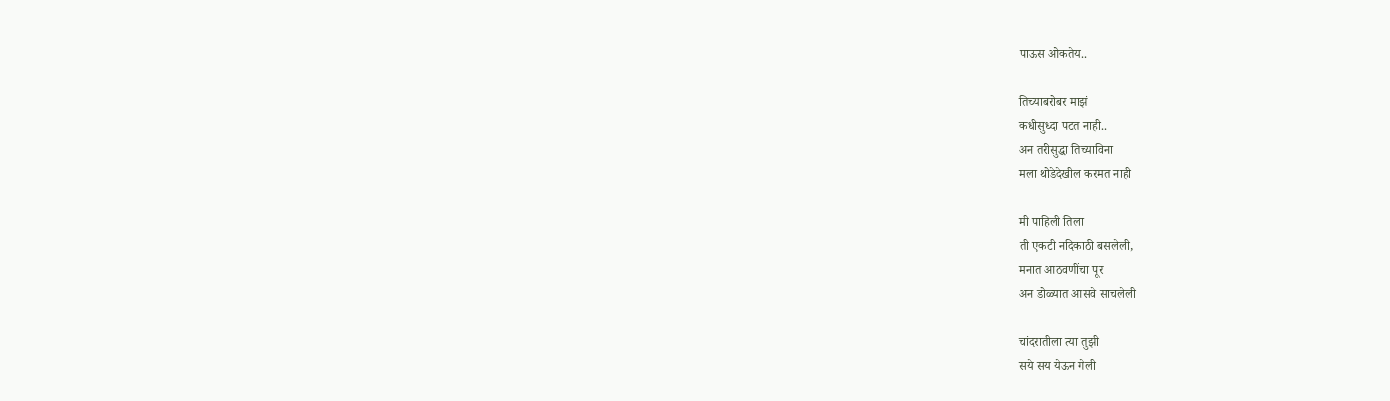पाऊस ओकतेय..

तिच्याबरोबर माझं
कधीसुध्दा पटत नाही..
अन तरीसुद्धा तिच्याविना
मला थोडेदेखील करमत नाही

मी पाहिली तिला
ती एकटी नदिकाठी बसलेली,
मनात आठवणींचा पूर
अन डोळ्यात आसवे साचलेली

चांदरातीला त्या तुझी
सये सय येऊन गेली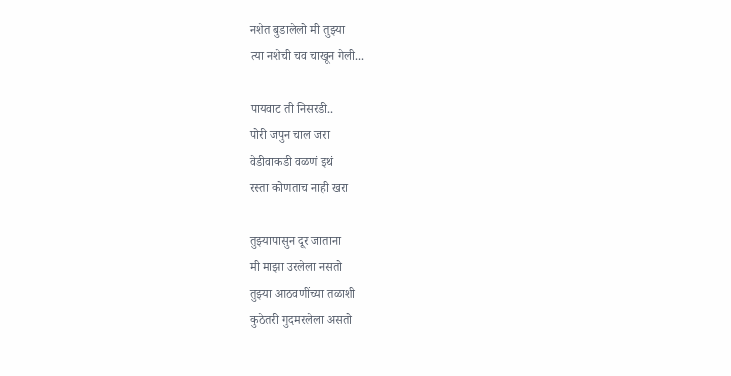नशेत बुडालेलो मी तुझ्या
त्या नशेची चव चाखून गेली...

पायवाट ती निसरडी..
पोरी जपुन चाल जरा
वेडीवाकडी वळणं इथं
रस्ता कोणताच नाही खरा

तुझ्यापासुन दूर जाताना
मी माझा उरलेला नसतो
तुझ्या आठवणींच्या तळाशी
कुठेतरी गुदमरलेला असतो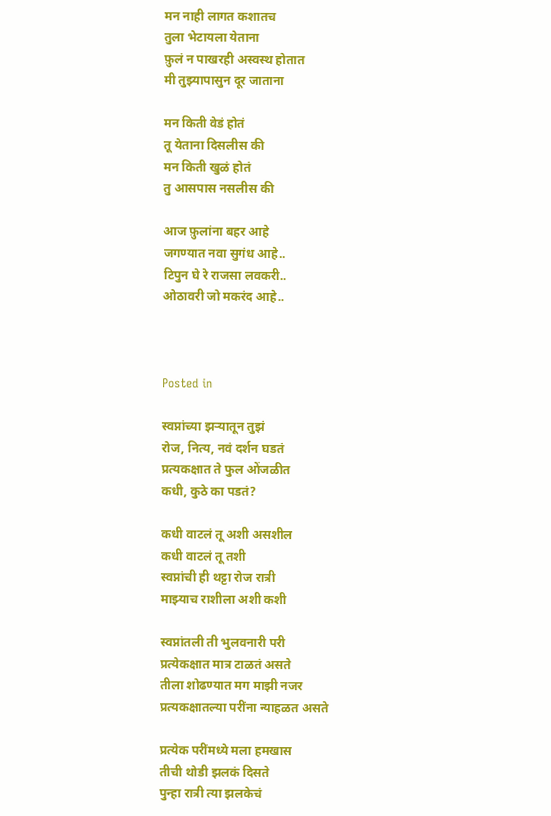मन नाही लागत कशातच
तुला भेटायला येताना
फ़ुलं न पाखरही अस्वस्थ होतात
मी तुझ्यापासुन दूर जाताना

मन किती वेडं होतं
तू येताना दिसलीस की
मन किती खुळं होतं
तु आसपास नसलीस की

आज फ़ुलांना बहर आहे
जगण्यात नवा सुगंध आहे..
टिपुन घे रे राजसा लवकरी..
ओठावरी जो मकरंद आहे..



Posted in

स्वप्नांच्या झऱ्यातून तुझं
रोज, नित्य, नवं दर्शन घडतं
प्रत्यकक्षात ते फुल ओंजळीत
कधी, कुठे का पडतं?

कधी वाटलं तू अशी असशील
कधी वाटलं तू तशी
स्वप्नांची ही थट्टा रोज रात्री
माझ्याच राशीला अशी कशी

स्वप्नांतली ती भुलवनारी परी
प्रत्येकक्षात मात्र टाळतं असते
तीला शोढण्यात मग माझी नजर
प्रत्यकक्षातल्या परींना न्याहळत असते

प्रत्येक परींमध्ये मला हमखास
तीची थोडी झलकं दिसते
पुन्हा रात्री त्या झलकेचं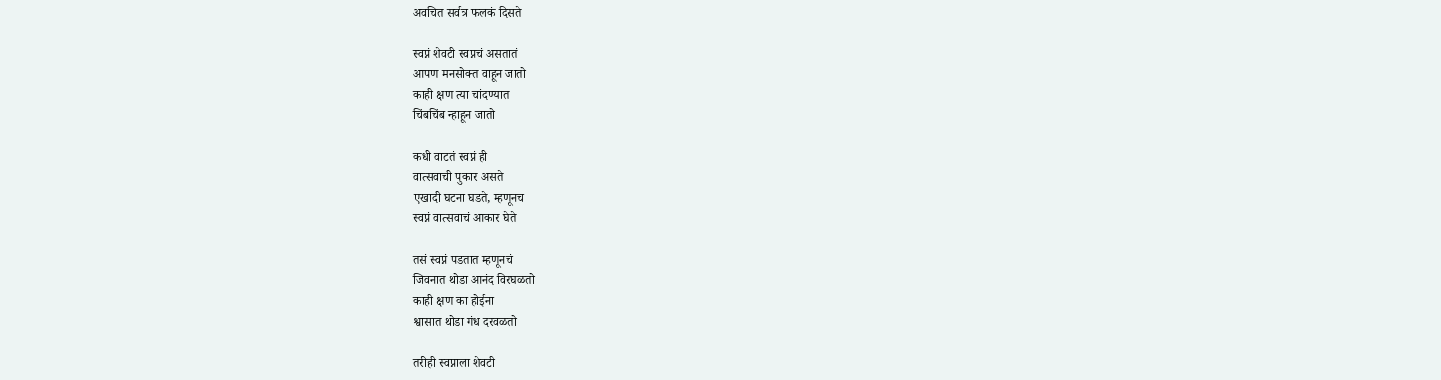अवचित सर्वत्र फलकं दिसते

स्वप्नं शेवटी स्वप्नचं असतातं
आपण मनसोक्त वाहून जातो
काही क्षण त्या चांदण्यात
चिंबचिंब न्हाहून जातो

कधी वाटतं स्वप्नं ही
वात्सवाची पुकार असते
एखादी घटना घडते, म्हणूनच
स्वप्नं वात्सवाचं आकार घेते

तसं स्वप्नं पडतात म्हणूनचं
जिवनात थोडा आनंद विरघळतो
काही क्षण का होईना
श्वासात थोडा गंध दरवळतो

तरीही स्वप्नाला शेवटी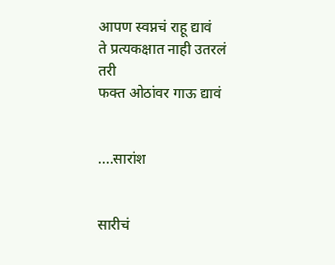आपण स्वप्नचं राहू द्यावं
ते प्रत्यकक्षात नाही उतरलं तरी
फक्त ओठांवर गाऊ द्यावं


....सारांश


सारीचं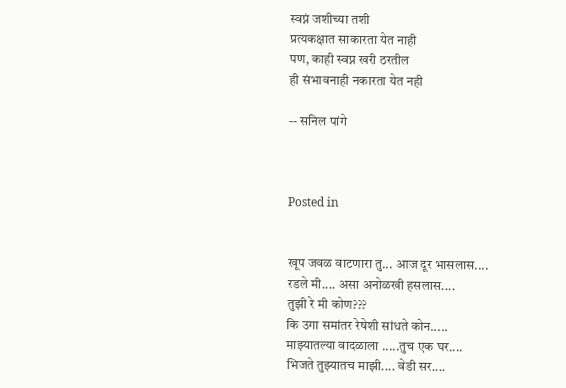स्वप्नं जशीच्या तशी
प्रत्यकक्षात साकारता येत नाही
पण, काही स्वप्न खरी ठरतील
ही संभावनाही नकारता येत नही

-- सनिल पांगे



Posted in


खूप जवळ वाटणारा तु... आज दूर भासलास....
रडले मी.... असा अनोळखी हसलास....
तुझी रे मी कोण???
कि उगा समांतर रेषेशी सांधते कोन.....
माझ्यातल्या वादळाला .....तुच एक घर....
भिजते तुझ्यातच माझी.... वेडी सर....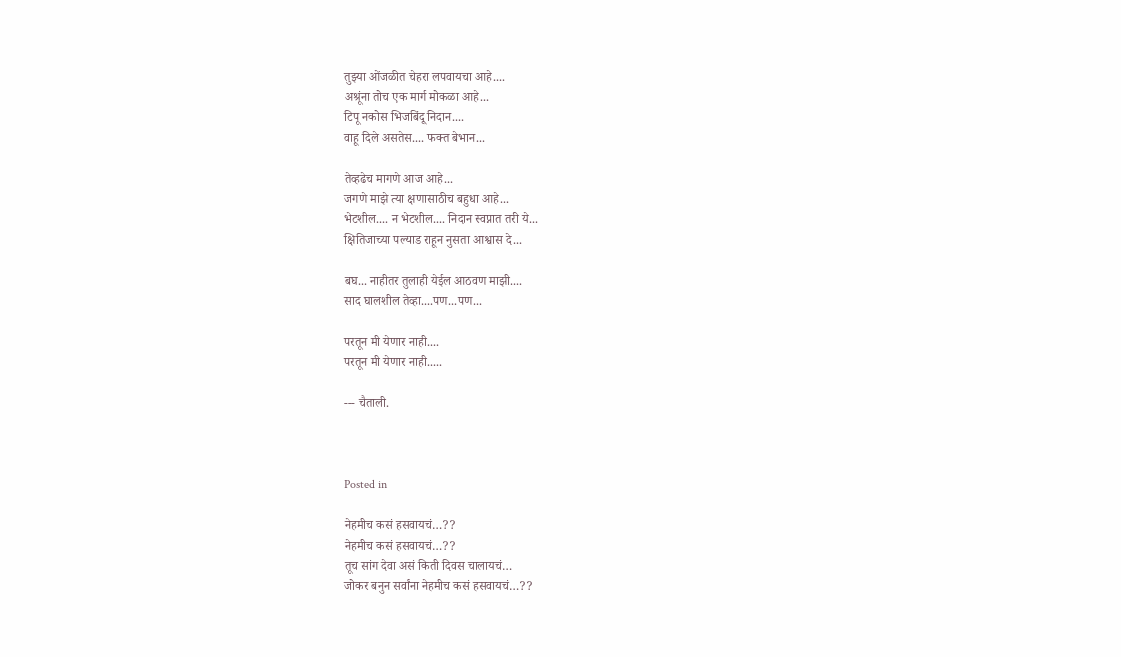तुझ्या ओंजळीत चेहरा लपवायचा आहे....
अश्रूंना तोच एक मार्ग मोकळा आहे...
टिपू नकोस भिजबिंदू निदान....
वाहू दिले असतेस.... फक्त बेभान...

तेव्हढेच मागणे आज आहे...
जगणे माझे त्या क्षणासाठीच बहुधा आहे...
भेटशील.... न भेटशील.... निदान स्वप्नात तरी ये...
क्षितिजाच्या पल्याड राहून नुसता आश्वास दे...

बघ... नाहीतर तुलाही येईल आठवण माझी....
साद घालशील तेव्हा....पण...पण...

परतून मी येणार नाही....
परतून मी येणार नाही.....

--- चैताली.



Posted in

नेहमीच कसं हसवायचं…??
नेहमीच कसं हसवायचं…??
तूच सांग देवा असं किती दिवस चालायचं…
जोकर बनुन सर्वांना नेहमीच कसं हसवायचं…??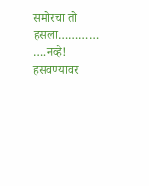समोरचा तो हसला………… ….नव्हे!
हसवण्यावर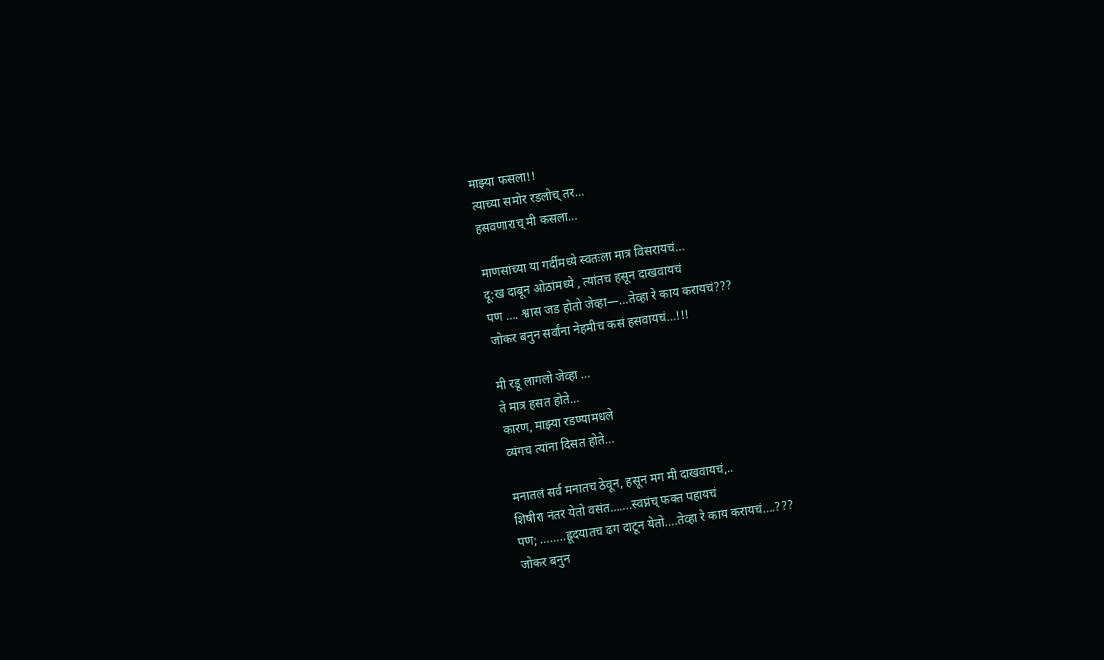माझ्या फसला!!
त्याच्या समोर रडलोच् तर…
हसवणाराच् मी कसला…

माणसांच्या या गर्दीमध्ये स्वतःला मात्र विसरायचं…
दू:ख दाबून ओठांमध्ये , त्यांतच हसून दाखवायचं
पण …. श्वास जड होतो जेव्हा—…तेव्हा रे काय करायचं???
जोकर बनुन सर्वांना नेहमीच कसं हसवायचं…!!!

मी रडू लागलो जेव्हा …
ते मात्र हसत होते…
कारण, माझ्या रडण्यामधले
व्यंगच त्यांना दिसत होते…

मनातलं सर्व मनातच ठेवून, हसून मग मी दाखवायचं,..
शिषीरा नंतर येतो वसंत…….स्वप्नंच् फक्त पहायचं
पण; ……..ह्रूदयातच ढग दाटून येतो….तेव्हा रे काय करायचं….???
जोकर बनुन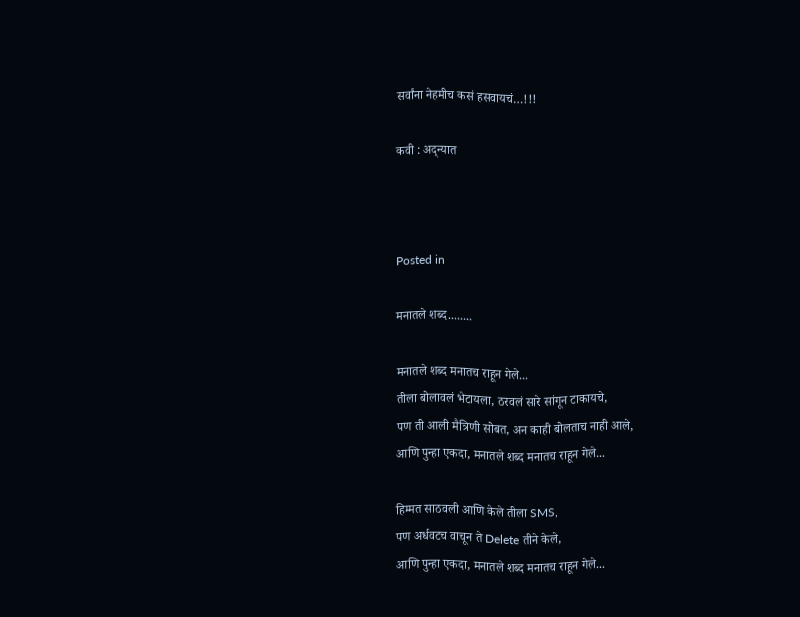सर्वांना नेहमीच कसं हसवायचं…!!!

कवी : अद्न्यात



Posted in

मनातले शब्द........

मनातले शब्द मनातच राहून गेले...
तीला बोलावलं भेटायला, ठरवलं सारे सांगून टाकायचे,
पण ती आली मैत्रिणी सोबत, अन काही बोलताच नाही आले,
आणि पुन्हा एकदा, मनातले शब्द मनातच राहून गेले...

हिम्मत साठवली आणि केले तीला SMS,
पण अर्धवटच वाचून ते Delete तीने केले,
आणि पुन्हा एकदा, मनातले शब्द मनातच राहून गेले...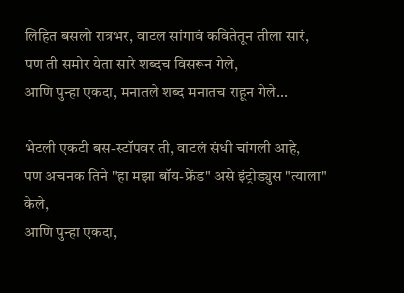लिहित बसलो रात्रभर, वाटल सांगावं कवितेतून तीला सारं,
पण ती समोर येता सारे शब्दच विसरून गेले,
आणि पुन्हा एकदा, मनातले शब्द मनातच राहून गेले...

भेटली एकटी बस-स्टॉपवर ती, वाटलं संधी चांगली आहे,
पण अचनक तिने "हा मझा बॉय-फ्रेंड" असे इंट्रोड्युस "त्याला" केले,
आणि पुन्हा एकदा,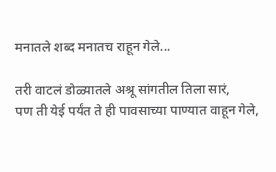मनातले शब्द मनातच राहून गेले...

तरी वाटलं डोळ्यातले अश्रू सांगतील तिला सारं,
पण ती येई पर्यंत ते ही पावसाच्या पाण्यात वाहून गेले,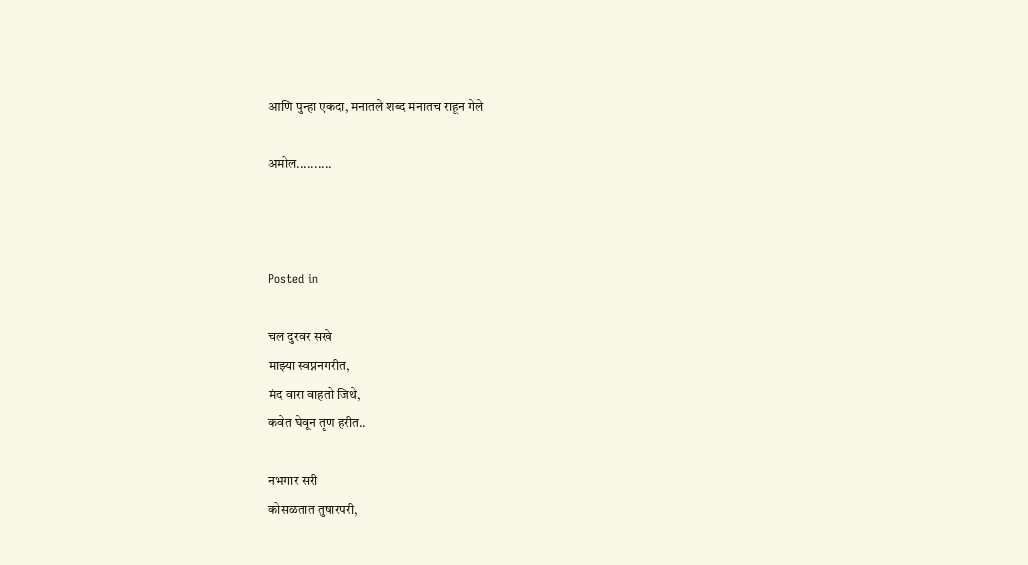आणि पुन्हा एकदा, मनातले शब्द मनातच राहून गेले

अमोल..........



Posted in

चल दुरवर सखे
माझ्या स्वप्ननगरीत,
मंद वारा वाहतो जिथे,
कवेत घेवून तृण हरीत..

नभगार सरी
कोसळतात तुषारपरी,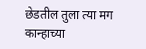छेडतील तुला त्या मग
कान्हाच्या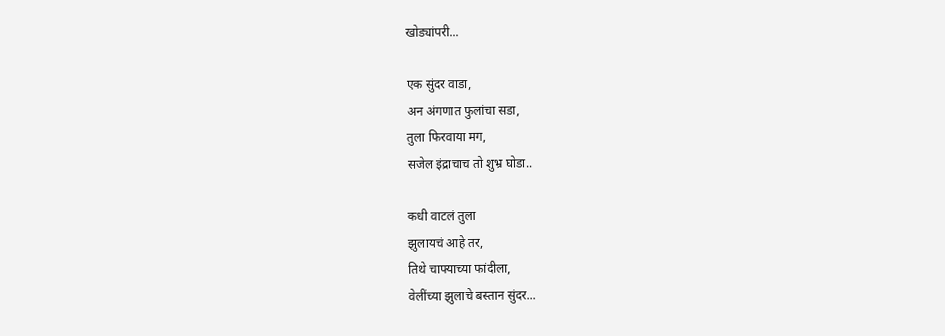खोड्यांपरी...

एक सुंदर वाडा,
अन अंगणात फुलांचा सडा,
तुला फिरवाया मग,
सजेल इंद्राचाच तो शुभ्र घोडा..

कधी वाटलं तुला
झुलायचं आहे तर,
तिथे चाफ्याच्या फांदीला,
वेलींच्या झुलाचे बस्तान सुंदर...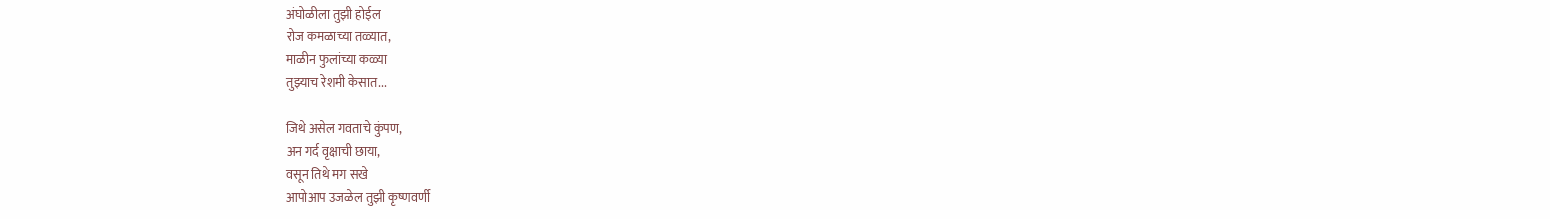अंघोळीला तुझी होईल
रोज कमळाच्या तळ्यात,
माळीन फुलांच्या कळ्या
तुझ्याच रेशमी केसात...

जिथे असेल गवताचे कुंपण,
अन गर्द वृक्षाची छाया,
वसून तिथे मग सखे
आपोआप उजळेल तुझी कृष्णवर्णी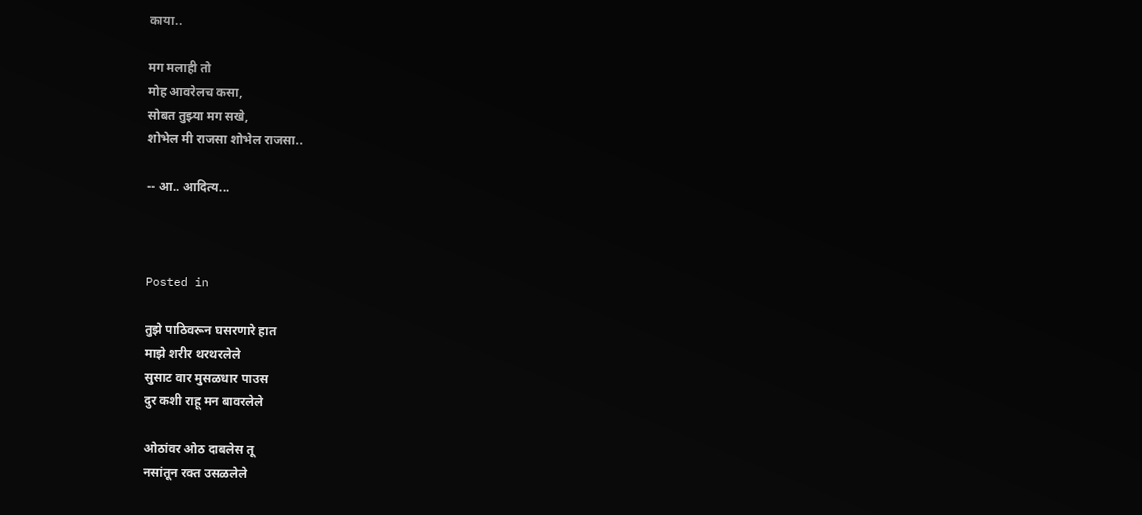काया..

मग मलाही तो
मोह आवरेलच कसा,
सोबत तुझ्या मग सखे,
शोभेल मी राजसा शोभेल राजसा..

-- आ.. आदित्य...



Posted in

तुझे पाठिवरून घसरणारे हात
माझे शरीर थरथरलेले
सुसाट वार मुसळधार पाउस
दुर कशी राहू मन बावरलेले

ओठांवर ओठ दाबलेस तू
नसांतून रक्त उसळलेले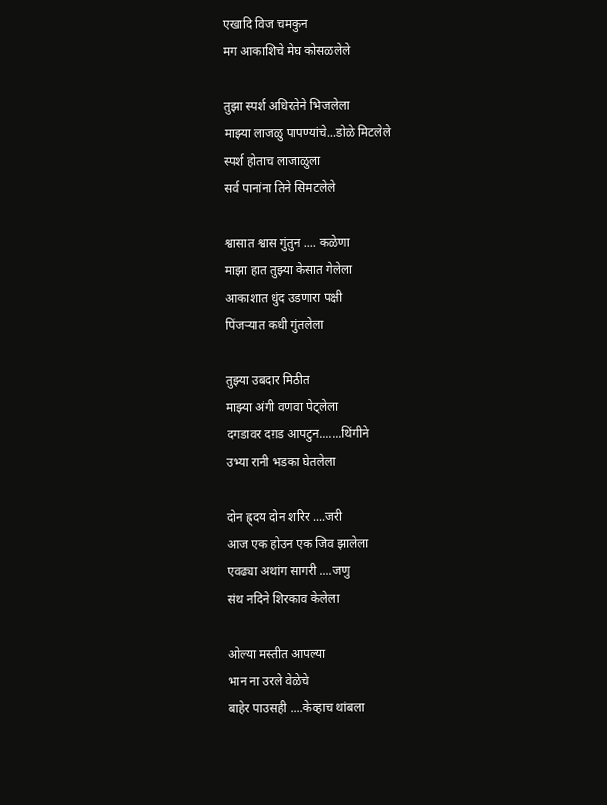एखादि विज चमकुन
मग आकाशिचे मेघ कोसळलेले

तुझा स्पर्श अधिरतेने भिजलेला
माझ्या लाजळु पापण्यांचे...डोळे मिटलेले
स्पर्श होताच लाजाळुला
सर्व पानांना तिने सिमटलेले

श्वासात श्वास गुंतुन .... कळेणा
माझा हात तुझ्या केसात गेलेला
आकाशात धुंद उडणारा पक्षी
पिंजर्‍यात कधी गुंतलेला

तुझ्या उबदार मिठीत
माझ्या अंगी वणवा पेट्लेला
दगडावर दग़ड आपटुन.......थिंगीने
उभ्या रानी भडका घेतलेला

दोन ह्र्दय दोन शरिर ....जरी
आज एक होउन एक जिव झालेला
एवढ्या अथांग सागरी ....जणु
संथ नदिने शिरकाव केलेला

ओल्या मस्तीत आपल्या
भान ना उरले वेळेचे
बाहेर पाउसही ....केव्हाच थांबला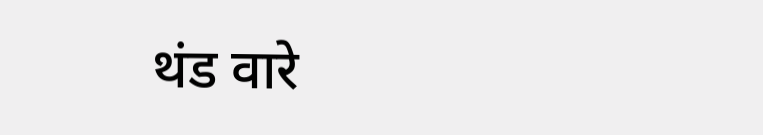थंड वारे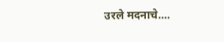उरले मदनाचे....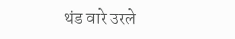थंड वारे उरले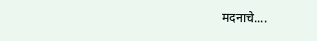मदनाचे....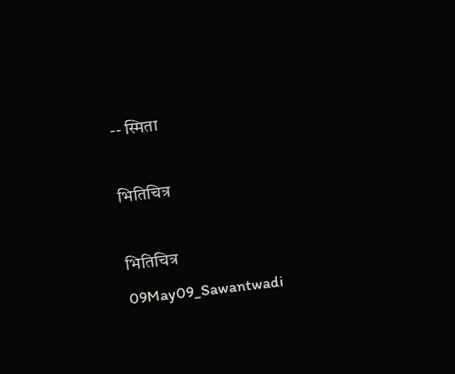-- स्मिता

भितिचित्र

भितिचित्र
09May09_Sawantwadi